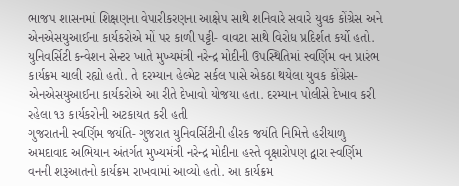ભાજપ શાસનમાં શિક્ષણના વેપારીકરણના આક્ષેપ સાથે શનિવારે સવારે યુવક કોંગ્રેસ અને એનએસયુઆઈના કાર્યકરોએ મોં પર કાળી પટ્ટી- વાવટા સાથે વિરોધ પ્રદિર્શત કર્યો હતો. યુનિવર્સિટી કન્વેશન સેન્ટર ખાતે મુખ્યમંત્રી નરેન્દ્ર મોદીની ઉપસ્થિતિમાં સ્વર્ણિમ વન પ્રારંભ કાર્યક્રમ ચાલી રહ્યો હતો. તે દરમ્યાન હેલ્મેટ સર્કલ પાસે એકઠા થયેલા યુવક કોંગ્રેસ-એનએસયુઆઈના કાર્યકરોએ આ રીતે દેખાવો યોજયા હતા. દરમ્યાન પોલીસે દેખાવ કરી રહેલા ૧૩ કાર્યકરોની અટકાયત કરી હતી
ગુજરાતની સ્વર્ણિમ જયંતિ- ગુજરાત યુનિવર્સિટીની હીરક જયંતિ નિમિત્તે હરીયાળુ અમદાવાદ અભિયાન અંતર્ગત મુખ્યમંત્રી નરેન્દ્ર મોદીના હસ્તે વૃક્ષારોપણ દ્વારા સ્વર્ણિમ વનની શરૂઆતનો કાર્યક્રમ રાખવામાં આવ્યો હતો. આ કાર્યક્રમ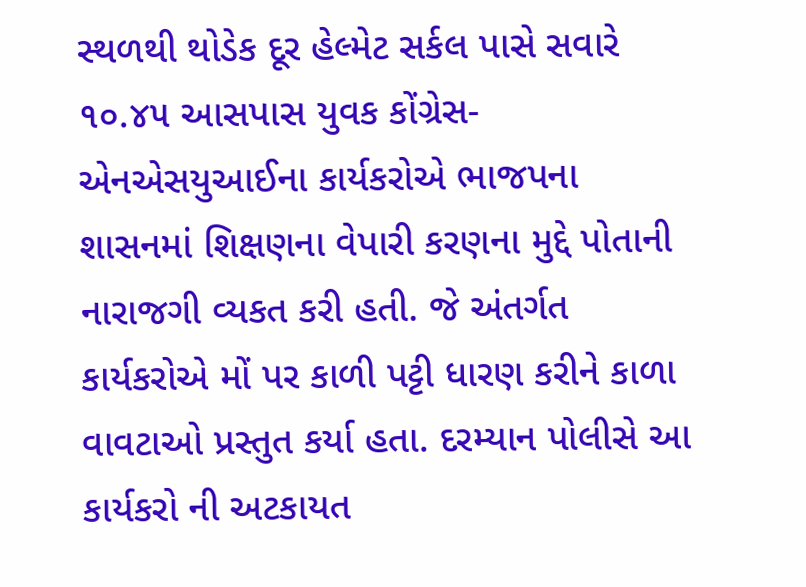સ્થળથી થોડેક દૂર હેલ્મેટ સર્કલ પાસે સવારે ૧૦.૪૫ આસપાસ યુવક કોંગ્રેસ- એનએસયુઆઈના કાર્યકરોએ ભાજપના શાસનમાં શિક્ષણના વેપારી કરણના મુદ્દે પોતાની નારાજગી વ્યકત કરી હતી. જે અંતર્ગત કાર્યકરોએ મોં પર કાળી પટ્ટી ધારણ કરીને કાળા વાવટાઓ પ્રસ્તુત કર્યા હતા. દરમ્યાન પોલીસે આ કાર્યકરો ની અટકાયત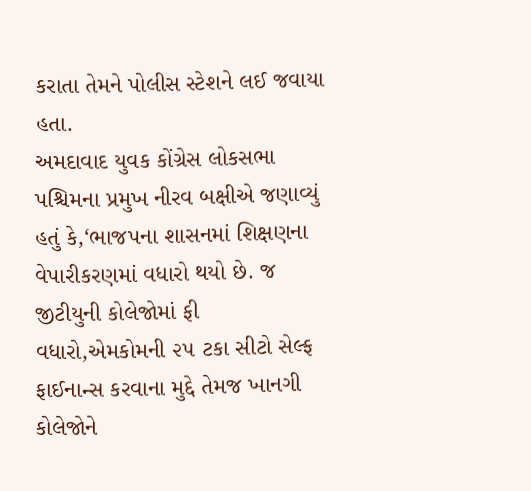કરાતા તેમને પોલીસ સ્ટેશને લઈ જવાયા હતા.
અમદાવાદ યુવક કોંગ્રેસ લોકસભા પશ્ચિમના પ્રમુખ નીરવ બક્ષીએ જણાવ્યું હતું કે,‘ભાજપના શાસનમાં શિક્ષણના વેપારીકરણમાં વધારો થયો છે. જ જીટીયુની કોલેજોમાં ફી વધારો,એમકોમની ૨૫ ટકા સીટો સેલ્ફ ફાઈનાન્સ કરવાના મુદ્દે તેમજ ખાનગી કોલેજોને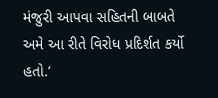મંજુરી આપવા સહિતની બાબતે અમે આ રીતે વિરોધ પ્રદિર્શત કર્યો હતો.’